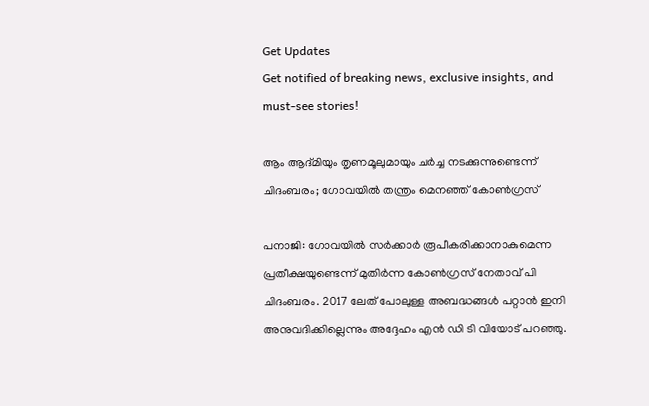Get Updates
Get notified of breaking news, exclusive insights, and must-see stories!

ആം ആദ്മിയും തൃണമൂലുമായും ചര്‍ച്ച നടക്കുന്നുണ്ടെന്ന് ചിദംബരം; ഗോവയില്‍ തന്ത്രം മെനഞ്ഞ് കോണ്‍ഗ്രസ്

പനാജി: ഗോവയില്‍ സര്‍ക്കാര്‍ രൂപീകരിക്കാനാകുമെന്ന പ്രതീക്ഷയുണ്ടെന്ന് മുതിര്‍ന്ന കോണ്‍ഗ്രസ് നേതാവ് പി ചിദംബരം. 2017 ലേത് പോലുള്ള അബദ്ധങ്ങള്‍ പറ്റാന്‍ ഇനി അനുവദിക്കില്ലെന്നും അദ്ദേഹം എന്‍ ഡി ടി വിയോട് പറഞ്ഞു.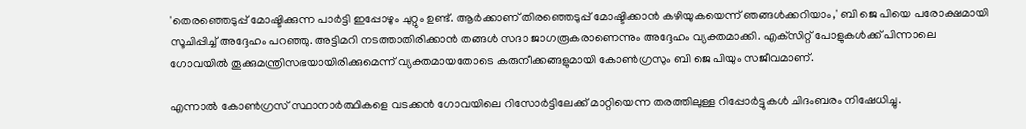'തെരഞ്ഞെടുപ്പ് മോഷ്ടിക്കുന്ന പാര്‍ട്ടി ഇപ്പോഴും ചുറ്റും ഉണ്ട്. ആര്‍ക്കാണ് തിരഞ്ഞെടുപ്പ് മോഷ്ടിക്കാന്‍ കഴിയുകയെന്ന് ഞങ്ങള്‍ക്കറിയാം,' ബി ജെ പിയെ പരോക്ഷമായി സൂചിപ്പിച്ച് അദ്ദേഹം പറഞ്ഞു. അട്ടിമറി നടത്താതിരിക്കാന്‍ തങ്ങള്‍ സദാ ജാഗരൂകരാണെന്നും അദ്ദേഹം വ്യക്തമാക്കി. എക്‌സിറ്റ് പോളുകള്‍ക്ക് പിന്നാലെ ഗോവയില്‍ തൂക്കുമന്ത്രിസഭയായിരിക്കുമെന്ന് വ്യക്തമായതോടെ കരുനീക്കങ്ങളുമായി കോണ്‍ഗ്രസും ബി ജെ പിയും സജീവമാണ്.

എന്നാല്‍ കോണ്‍ഗ്രസ് സ്ഥാനാര്‍ത്ഥികളെ വടക്കന്‍ ഗോവയിലെ റിസോര്‍ട്ടിലേക്ക് മാറ്റിയെന്ന തരത്തിലുള്ള റിപ്പോര്‍ട്ടുകള്‍ ചിദംബരം നിഷേധിച്ചു.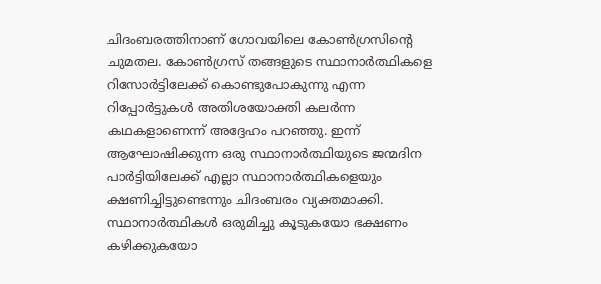ചിദംബരത്തിനാണ് ഗോവയിലെ കോണ്‍ഗ്രസിന്റെ ചുമതല. കോണ്‍ഗ്രസ് തങ്ങളുടെ സ്ഥാനാര്‍ത്ഥികളെ റിസോര്‍ട്ടിലേക്ക് കൊണ്ടുപോകുന്നു എന്ന റിപ്പോര്‍ട്ടുകള്‍ അതിശയോക്തി കലര്‍ന്ന കഥകളാണെന്ന് അദ്ദേഹം പറഞ്ഞു. ഇന്ന് ആഘോഷിക്കുന്ന ഒരു സ്ഥാനാര്‍ത്ഥിയുടെ ജന്മദിന പാര്‍ട്ടിയിലേക്ക് എല്ലാ സ്ഥാനാര്‍ത്ഥികളെയും ക്ഷണിച്ചിട്ടുണ്ടെന്നും ചിദംബരം വ്യക്തമാക്കി. സ്ഥാനാര്‍ത്ഥികള്‍ ഒരുമിച്ചു കൂടുകയോ ഭക്ഷണം കഴിക്കുകയോ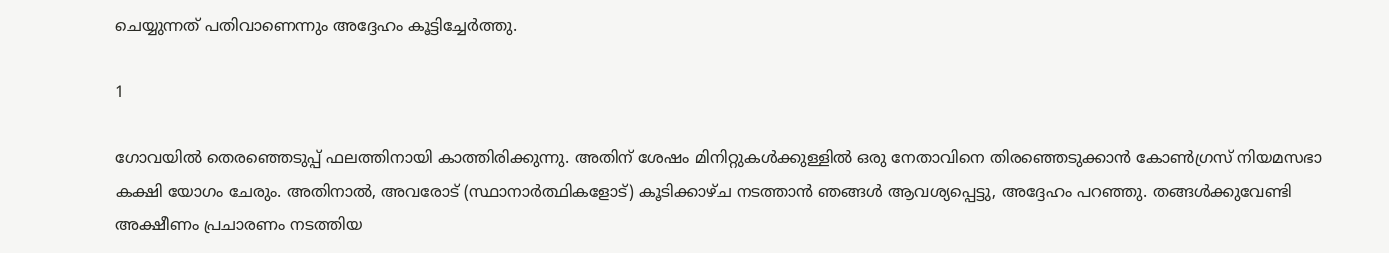ചെയ്യുന്നത് പതിവാണെന്നും അദ്ദേഹം കൂട്ടിച്ചേര്‍ത്തു.

1

ഗോവയില്‍ തെരഞ്ഞെടുപ്പ് ഫലത്തിനായി കാത്തിരിക്കുന്നു. അതിന് ശേഷം മിനിറ്റുകള്‍ക്കുള്ളില്‍ ഒരു നേതാവിനെ തിരഞ്ഞെടുക്കാന്‍ കോണ്‍ഗ്രസ് നിയമസഭാ കക്ഷി യോഗം ചേരും. അതിനാല്‍, അവരോട് (സ്ഥാനാര്‍ത്ഥികളോട്) കൂടിക്കാഴ്ച നടത്താന്‍ ഞങ്ങള്‍ ആവശ്യപ്പെട്ടു, അദ്ദേഹം പറഞ്ഞു. തങ്ങള്‍ക്കുവേണ്ടി അക്ഷീണം പ്രചാരണം നടത്തിയ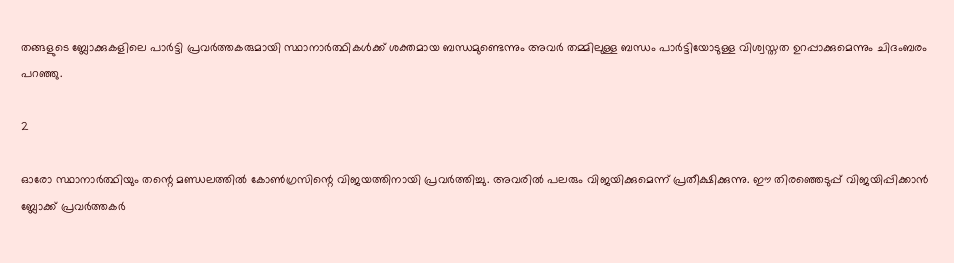തങ്ങളുടെ ബ്ലോക്കുകളിലെ പാര്‍ട്ടി പ്രവര്‍ത്തകരുമായി സ്ഥാനാര്‍ത്ഥികള്‍ക്ക് ശക്തമായ ബന്ധമുണ്ടെന്നും അവര്‍ തമ്മിലുള്ള ബന്ധം പാര്‍ട്ടിയോടുള്ള വിശ്വസ്തത ഉറപ്പാക്കുമെന്നും ചിദംബരം പറഞ്ഞു.

2

ഓരോ സ്ഥാനാര്‍ത്ഥിയും തന്റെ മണ്ഡലത്തില്‍ കോണ്‍ഗ്രസിന്റെ വിജയത്തിനായി പ്രവര്‍ത്തിച്ചു. അവരില്‍ പലരും വിജയിക്കുമെന്ന് പ്രതീക്ഷിക്കുന്നു. ഈ തിരഞ്ഞെടുപ്പ് വിജയിപ്പിക്കാന്‍ ബ്ലോക്ക് പ്രവര്‍ത്തകര്‍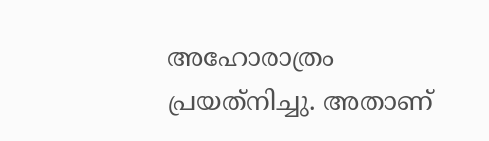അഹോരാത്രം പ്രയത്‌നിച്ചു. അതാണ്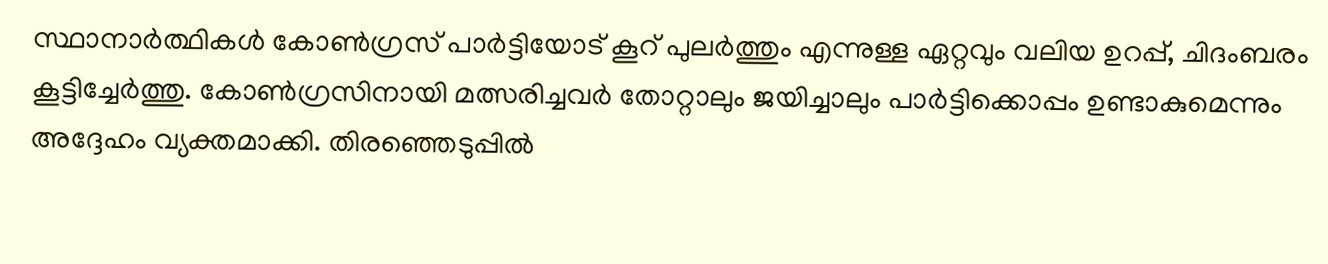സ്ഥാനാര്‍ത്ഥികള്‍ കോണ്‍ഗ്രസ് പാര്‍ട്ടിയോട് കൂറ് പുലര്‍ത്തും എന്നുള്ള ഏറ്റവും വലിയ ഉറപ്പ്, ചിദംബരം കൂട്ടിച്ചേര്‍ത്തു. കോണ്‍ഗ്രസിനായി മത്സരിച്ചവര്‍ തോറ്റാലും ജയിച്ചാലും പാര്‍ട്ടിക്കൊപ്പം ഉണ്ടാകുമെന്നും അദ്ദേഹം വ്യക്തമാക്കി. തിരഞ്ഞെടുപ്പില്‍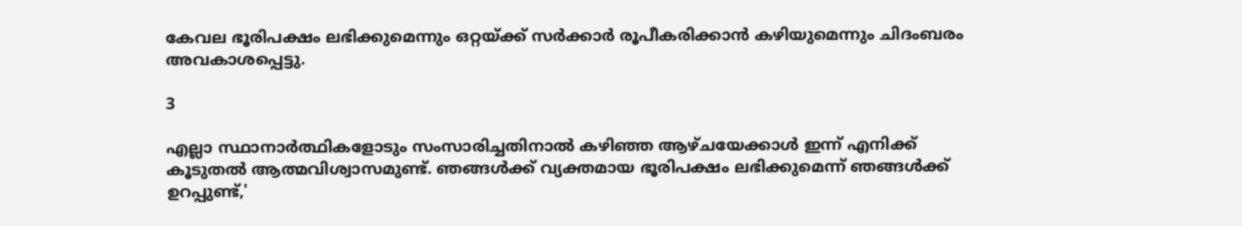കേവല ഭൂരിപക്ഷം ലഭിക്കുമെന്നും ഒറ്റയ്ക്ക് സര്‍ക്കാര്‍ രൂപീകരിക്കാന്‍ കഴിയുമെന്നും ചിദംബരം അവകാശപ്പെട്ടു.

3

എല്ലാ സ്ഥാനാര്‍ത്ഥികളോടും സംസാരിച്ചതിനാല്‍ കഴിഞ്ഞ ആഴ്ചയേക്കാള്‍ ഇന്ന് എനിക്ക് കൂടുതല്‍ ആത്മവിശ്വാസമുണ്ട്. ഞങ്ങള്‍ക്ക് വ്യക്തമായ ഭൂരിപക്ഷം ലഭിക്കുമെന്ന് ഞങ്ങള്‍ക്ക് ഉറപ്പുണ്ട്,'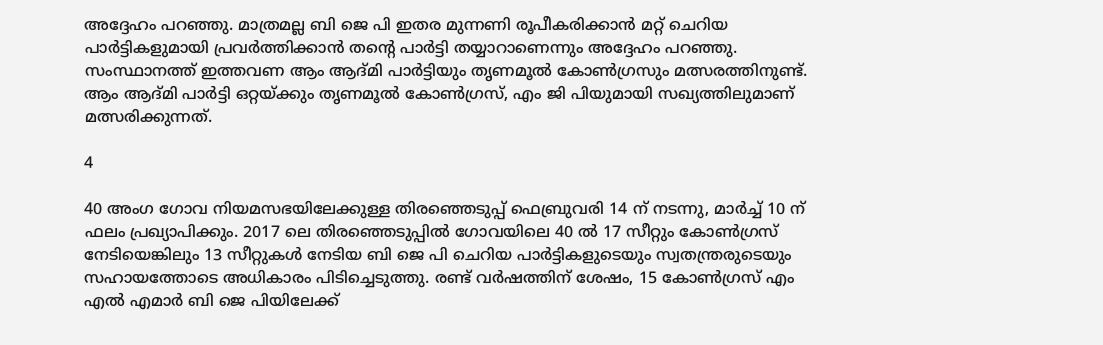അദ്ദേഹം പറഞ്ഞു. മാത്രമല്ല ബി ജെ പി ഇതര മുന്നണി രൂപീകരിക്കാന്‍ മറ്റ് ചെറിയ പാര്‍ട്ടികളുമായി പ്രവര്‍ത്തിക്കാന്‍ തന്റെ പാര്‍ട്ടി തയ്യാറാണെന്നും അദ്ദേഹം പറഞ്ഞു. സംസ്ഥാനത്ത് ഇത്തവണ ആം ആദ്മി പാര്‍ട്ടിയും തൃണമൂല്‍ കോണ്‍ഗ്രസും മത്സരത്തിനുണ്ട്. ആം ആദ്മി പാര്‍ട്ടി ഒറ്റയ്ക്കും തൃണമൂല്‍ കോണ്‍ഗ്രസ്, എം ജി പിയുമായി സഖ്യത്തിലുമാണ് മത്സരിക്കുന്നത്.

4

40 അംഗ ഗോവ നിയമസഭയിലേക്കുള്ള തിരഞ്ഞെടുപ്പ് ഫെബ്രുവരി 14 ന് നടന്നു, മാര്‍ച്ച് 10 ന് ഫലം പ്രഖ്യാപിക്കും. 2017 ലെ തിരഞ്ഞെടുപ്പില്‍ ഗോവയിലെ 40 ല്‍ 17 സീറ്റും കോണ്‍ഗ്രസ് നേടിയെങ്കിലും 13 സീറ്റുകള്‍ നേടിയ ബി ജെ പി ചെറിയ പാര്‍ട്ടികളുടെയും സ്വതന്ത്രരുടെയും സഹായത്തോടെ അധികാരം പിടിച്ചെടുത്തു. രണ്ട് വര്‍ഷത്തിന് ശേഷം, 15 കോണ്‍ഗ്രസ് എം എല്‍ എമാര്‍ ബി ജെ പിയിലേക്ക്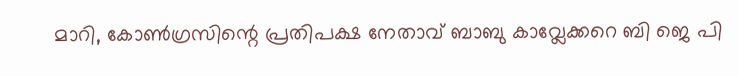മാറി, കോണ്‍ഗ്രസിന്റെ പ്രതിപക്ഷ നേതാവ് ബാബു കാവ്ലേക്കറെ ബി ജെ പി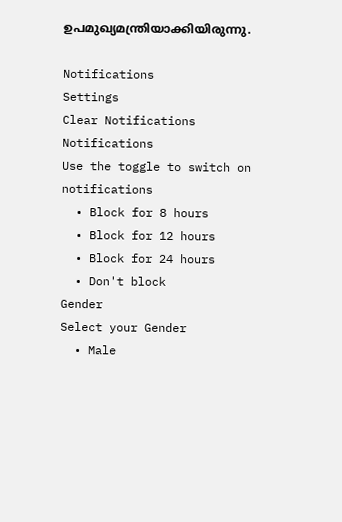ഉപമുഖ്യമന്ത്രിയാക്കിയിരുന്നു.

Notifications
Settings
Clear Notifications
Notifications
Use the toggle to switch on notifications
  • Block for 8 hours
  • Block for 12 hours
  • Block for 24 hours
  • Don't block
Gender
Select your Gender
  • Male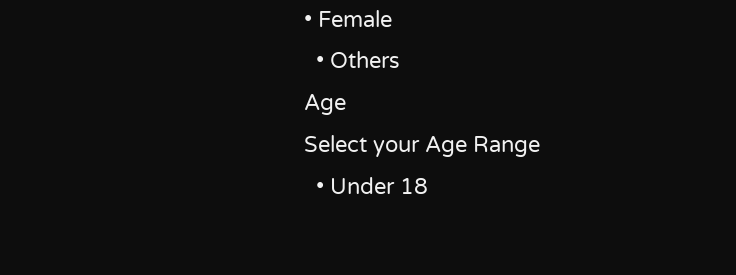• Female
  • Others
Age
Select your Age Range
  • Under 18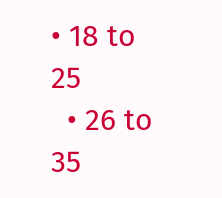• 18 to 25
  • 26 to 35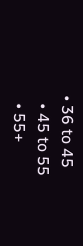• 36 to 45
  • 45 to 55
  • 55+